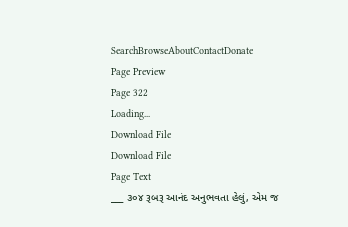SearchBrowseAboutContactDonate
Page Preview
Page 322
Loading...
Download File
Download File
Page Text
___ ૩૦૪ રૂબરૂ આનંદ અનુભવતા હેલું, એમ જ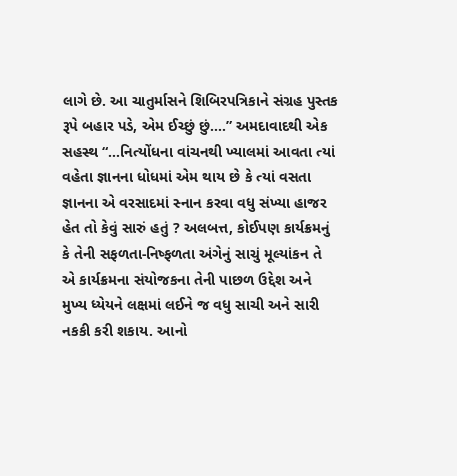લાગે છે. આ ચાતુર્માસને શિબિરપત્રિકાને સંગ્રહ પુસ્તક રૂપે બહાર પડે, એમ ઈચ્છું છું....” અમદાવાદથી એક સહસ્થ “...નિત્યોંધના વાંચનથી ખ્યાલમાં આવતા ત્યાં વહેતા જ્ઞાનના ધોધમાં એમ થાય છે કે ત્યાં વસતા જ્ઞાનના એ વરસાદમાં સ્નાન કરવા વધુ સંખ્યા હાજર હેત તો કેવું સારું હતું ? અલબત્ત, કોઈપણ કાર્યક્રમનું કે તેની સફળતા-નિષ્ફળતા અંગેનું સાચું મૂલ્યાંકન તે એ કાર્યક્રમના સંયોજકના તેની પાછળ ઉદ્દેશ અને મુખ્ય ધ્યેયને લક્ષમાં લઈને જ વધુ સાચી અને સારી નકકી કરી શકાય. આનો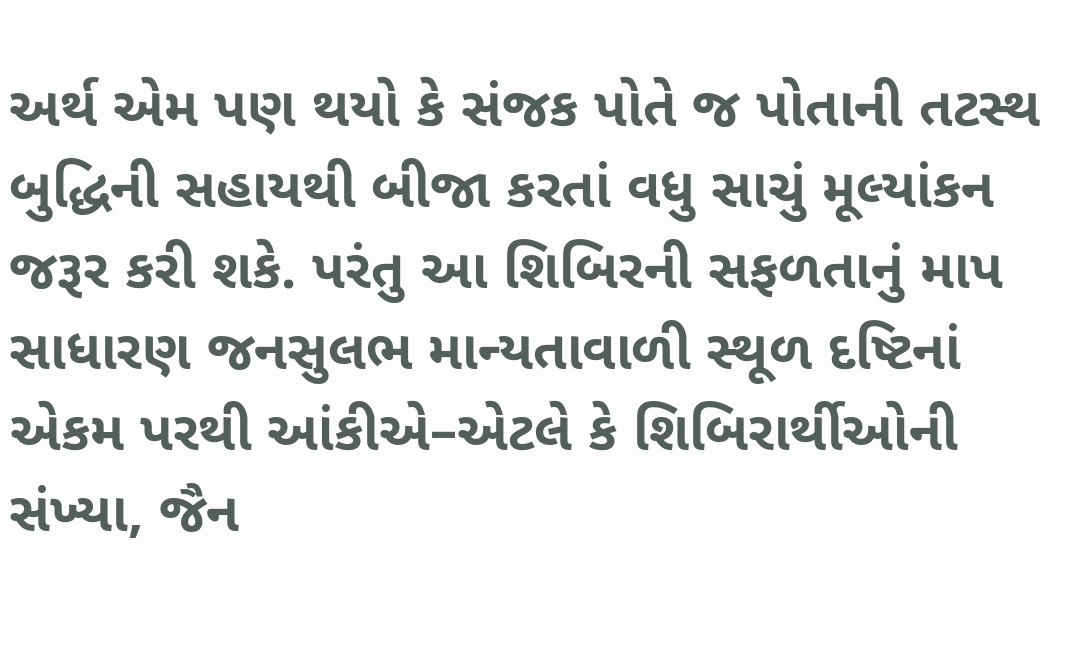અર્થ એમ પણ થયો કે સંજક પોતે જ પોતાની તટસ્થ બુદ્ધિની સહાયથી બીજા કરતાં વધુ સાચું મૂલ્યાંકન જરૂર કરી શકે. પરંતુ આ શિબિરની સફળતાનું માપ સાધારણ જનસુલભ માન્યતાવાળી સ્થૂળ દષ્ટિનાં એકમ પરથી આંકીએ–એટલે કે શિબિરાર્થીઓની સંખ્યા, જૈન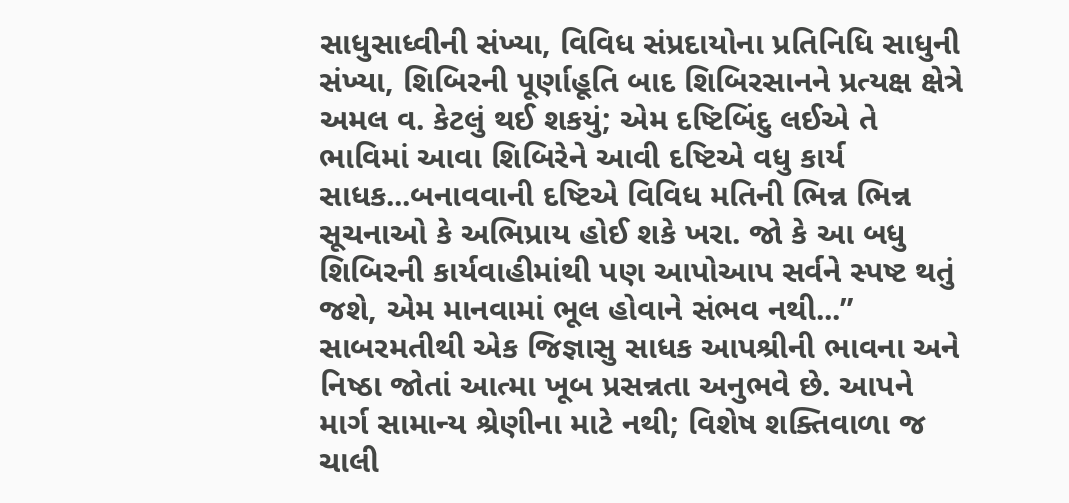સાધુસાધ્વીની સંખ્યા, વિવિધ સંપ્રદાયોના પ્રતિનિધિ સાધુની સંખ્યા, શિબિરની પૂર્ણાહૂતિ બાદ શિબિરસાનને પ્રત્યક્ષ ક્ષેત્રે અમલ વ. કેટલું થઈ શકયું; એમ દષ્ટિબિંદુ લઈએ તે ભાવિમાં આવા શિબિરેને આવી દષ્ટિએ વધુ કાર્ય સાધક...બનાવવાની દષ્ટિએ વિવિધ મતિની ભિન્ન ભિન્ન સૂચનાઓ કે અભિપ્રાય હોઈ શકે ખરા. જો કે આ બધુ શિબિરની કાર્યવાહીમાંથી પણ આપોઆપ સર્વને સ્પષ્ટ થતું જશે, એમ માનવામાં ભૂલ હોવાને સંભવ નથી...” સાબરમતીથી એક જિજ્ઞાસુ સાધક આપશ્રીની ભાવના અને નિષ્ઠા જોતાં આત્મા ખૂબ પ્રસન્નતા અનુભવે છે. આપને માર્ગ સામાન્ય શ્રેણીના માટે નથી; વિશેષ શક્તિવાળા જ ચાલી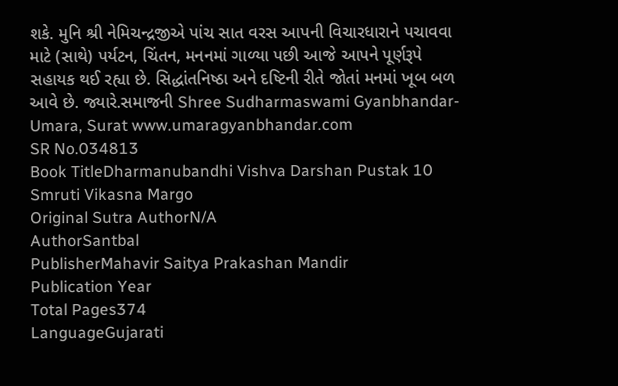શકે. મુનિ શ્રી નેમિચન્દ્રજીએ પાંચ સાત વરસ આપની વિચારધારાને પચાવવા માટે (સાથે) પર્યટન, ચિંતન, મનનમાં ગાળ્યા પછી આજે આપને પૂર્ણરૂપે સહાયક થઈ રહ્યા છે. સિદ્ધાંતનિષ્ઠા અને દષ્ટિની રીતે જોતાં મનમાં ખૂબ બળ આવે છે. જ્યારે.સમાજની Shree Sudharmaswami Gyanbhandar-Umara, Surat www.umaragyanbhandar.com
SR No.034813
Book TitleDharmanubandhi Vishva Darshan Pustak 10 Smruti Vikasna Margo
Original Sutra AuthorN/A
AuthorSantbal
PublisherMahavir Saitya Prakashan Mandir
Publication Year
Total Pages374
LanguageGujarati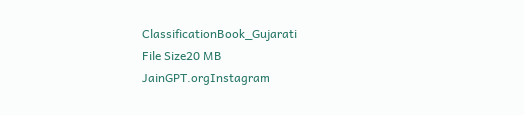ClassificationBook_Gujarati
File Size20 MB
JainGPT.orgInstagram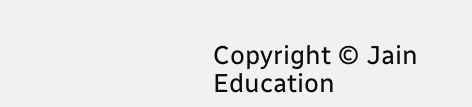Copyright © Jain Education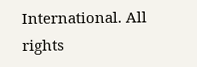International. All rights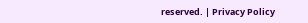reserved. | Privacy Policy